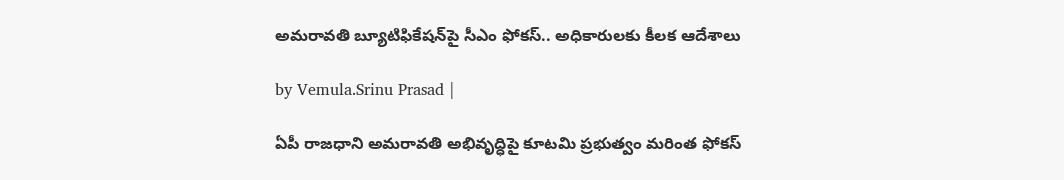అమరావతి బ్యూటిఫికేషన్‌పై సీఎం ఫోకస్.. అధికారులకు కీలక ఆదేశాలు

by Vemula.Srinu Prasad |

ఏపీ రాజధాని అమరావతి అభివృద్ధిపై కూటమి ప్రభుత్వం మరింత ఫోకస్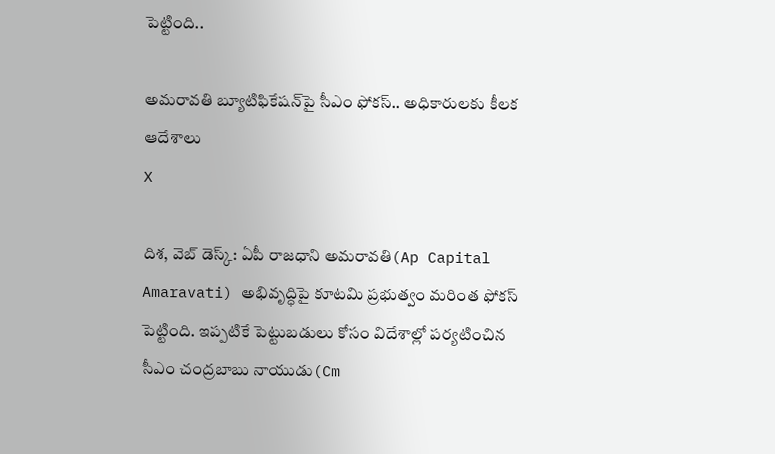పెట్టింది..

అమరావతి బ్యూటిఫికేషన్‌పై సీఎం ఫోకస్.. అధికారులకు కీలక ఆదేశాలు
X

దిశ, వెబ్ డెస్క్: ఏపీ రాజధాని అమరావతి(Ap Capital Amaravati) అభివృద్ధిపై కూటమి ప్రభుత్వం మరింత ఫోకస్ పెట్టింది. ఇప్పటికే పెట్టుబడులు కోసం విదేశాల్లో పర్యటించిన సీఎం చంద్రబాబు నాయుడు(Cm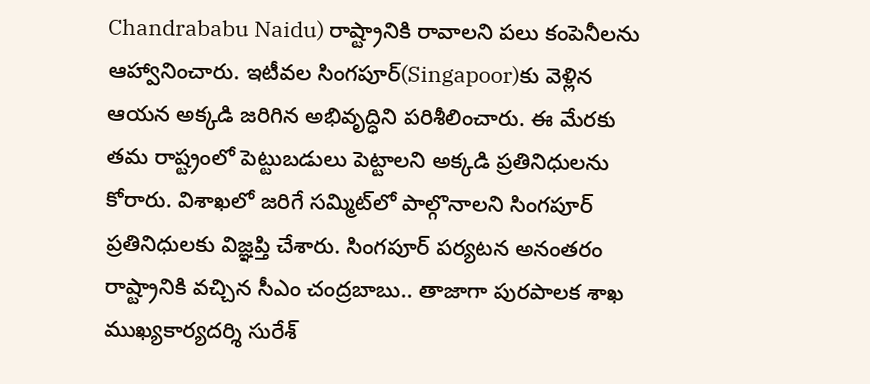Chandrababu Naidu) రాష్ట్రానికి రావాలని పలు కంపెనీలను ఆహ్వానించారు. ఇటీవల సింగపూర్‌(Singapoor)కు వెళ్లిన ఆయన అక్కడి జరిగిన అభివృద్ధిని పరిశీలించారు. ఈ మేరకు తమ రాష్ట్రంలో పెట్టుబడులు పెట్టాలని అక్కడి ప్రతినిధులను కోరారు. విశాఖలో జరిగే సమ్మిట్‌లో పాల్గొనాలని సింగపూర్ ప్రతినిధులకు విజ్ఞప్తి చేశారు. సింగపూర్ పర్యటన అనంతరం రాష్ట్రానికి వచ్చిన సీఎం చంద్రబాబు.. తాజాగా పురపాలక శాఖ ముఖ్యకార్యదర్శి సురేశ్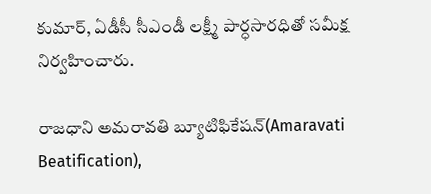కుమార్, ఏడీసీ సీఎండీ లక్ష్మీ పార్ధసారధితో సమీక్ష నిర్వహించారు.

రాజధాని అమరావతి బ్యూటిఫికేషన్(Amaravati Beatification),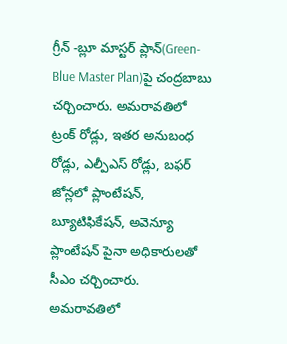గ్రీన్ -బ్లూ మాస్టర్ ప్లాన్‌(Green-Blue Master Plan)పై చంద్రబాబు చర్చించారు. అమరావతిలో ట్రంక్ రోడ్లు, ఇతర అనుబంధ రోడ్లు, ఎల్పీఎస్ రోడ్లు, బఫర్ జోన్లలో ప్లాంటేషన్, బ్యూటిఫికేషన్, అవెన్యూ ప్లాంటేషన్ పైనా అధికారులతో సీఎం చర్చించారు. అమరావతిలో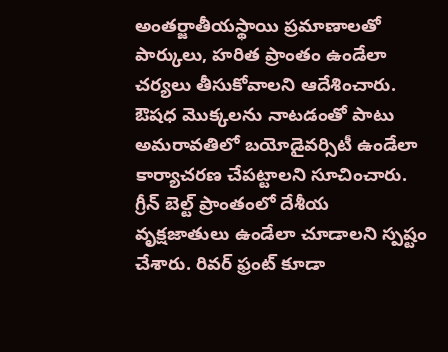అంతర్జాతీయస్థాయి ప్రమాణాలతో పార్కులు, హరిత ప్రాంతం ఉండేలా చర్యలు తీసుకోవాలని ఆదేశించారు. ఔషధ మొక్కలను నాటడంతో పాటు అమరావతిలో బయోడైవర్సిటీ ఉండేలా కార్యాచరణ చేపట్టాలని సూచించారు. గ్రీన్ బెల్ట్ ప్రాంతంలో దేశీయ వృక్షజాతులు ఉండేలా చూడాలని స్పష్టం చేశారు. రివర్ ఫ్రంట్ కూడా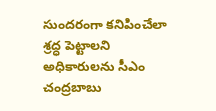సుందరంగా కనిపించేలా శ్రద్ధ పెట్టాలని అధికారులను సీఎం చంద్రబాబు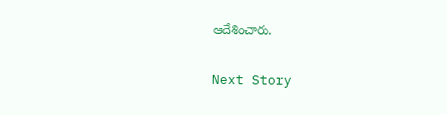ఆదేశించారు.

Next Story